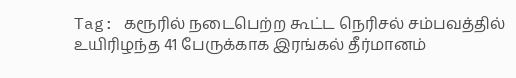Tag: கரூரில் நடைபெற்ற கூட்ட நெரிசல் சம்பவத்தில் உயிரிழந்த 41 பேருக்காக இரங்கல் தீர்மானம்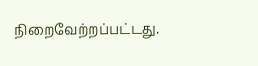நிறைவேற்றப்பட்டது.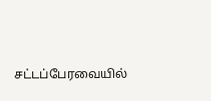சட்டப்பேரவையில்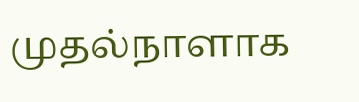முதல்நாளாக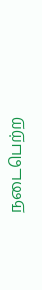நடைபெற்ற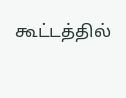கூட்டத்தில்